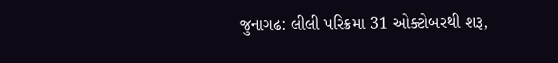જુનાગઢ: લીલી પરિક્રમા 31 ઓક્ટોબરથી શરૂ,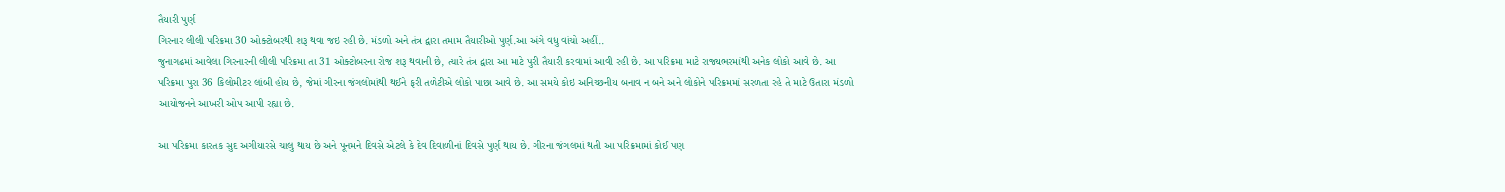તૈયારી પુર્ણ
ગિરનાર લીલી પરિક્રમા 30 ઓક્ટોબરથી શરૂ થવા જઇ રહી છે. મંડળો અને તંત્ર દ્વારા તમામ તૈયારીઓ પુર્ણ.આ અંગે વધુ વાંચો અહીં..
જુનાગઢમાં આવેલા ગિરનારની લીલી પરિક્રમા તા 31 ઓક્ટોબરના રોજ શરૂ થવાની છે, ત્યારે તંત્ર દ્વારા આ માટે પુરી તૈયારી કરવામાં આવી રહી છે. આ પરિક્રમા માટે રાજ્યભરમાંથી અનેક લોકો આવે છે. આ પરિક્રમા પુરા 36 કિલોમીટર લાંબી હોય છે, જેમાં ગીરના જંગલોમાંથી થઈને ફરી તળેટીએ લોકો પાછા આવે છે. આ સમયે કોઇ અનિચ્છનીય બનાવ ન બને અને લોકોને પરિક્રમમાં સરળતા રહે તે માટે ઉતારા મંડળો આયોજનને આખરી ઓપ આપી રહ્યા છે.

આ પરિક્રમા કારતક સુદ અગીયારસે ચાલુ થાય છે અને પૂનમને દિવસે એટલે કે દેવ દિવાળીનાં દિવસે પુર્ણ થાય છે. ગીરના જંગલમાં થતી આ પરિક્રમામાં કોઈ પણ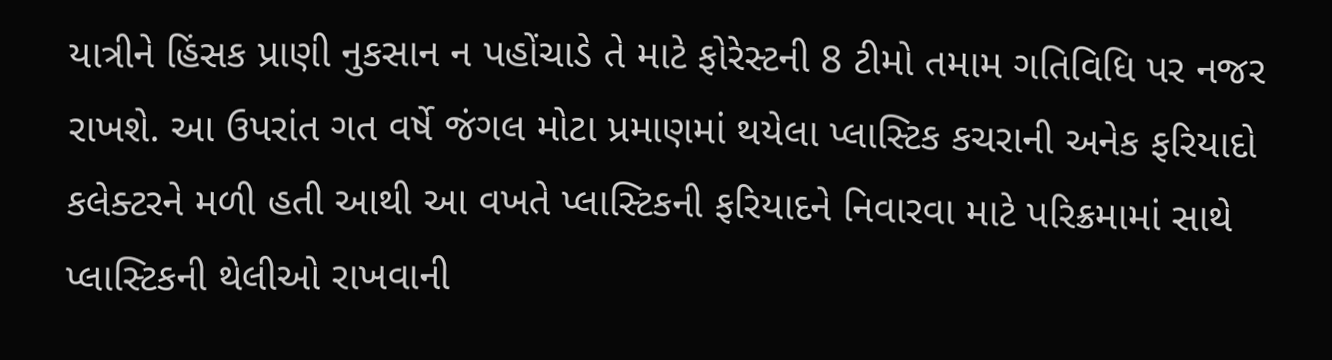યાત્રીને હિંસક પ્રાણી નુકસાન ન પહોંચાડે તે માટે ફોરેસ્ટની 8 ટીમો તમામ ગતિવિધિ પર નજર રાખશે. આ ઉપરાંત ગત વર્ષે જંગલ મોટા પ્રમાણમાં થયેલા પ્લાસ્ટિક કચરાની અનેક ફરિયાદો કલેક્ટરને મળી હતી આથી આ વખતે પ્લાસ્ટિકની ફરિયાદને નિવારવા માટે પરિક્રમામાં સાથે પ્લાસ્ટિકની થેલીઓ રાખવાની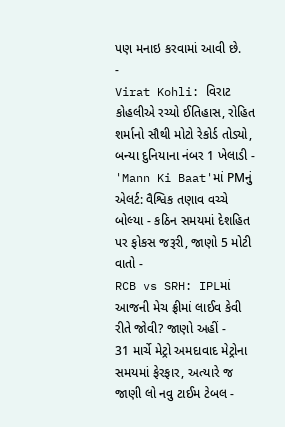પણ મનાઇ કરવામાં આવી છે.
-
Virat Kohli: વિરાટ કોહલીએ રચ્યો ઈતિહાસ, રોહિત શર્માનો સૌથી મોટો રેકોર્ડ તોડ્યો, બન્યા દુનિયાના નંબર 1 ખેલાડી -
'Mann Ki Baat'માં PMનું એલર્ટ: વૈશ્વિક તણાવ વચ્ચે બોલ્યા - કઠિન સમયમાં દેશહિત પર ફોકસ જરૂરી, જાણો 5 મોટી વાતો -
RCB vs SRH: IPLમાં આજની મેચ ફ્રીમાં લાઈવ કેવી રીતે જોવી? જાણો અહીં -
31 માર્ચે મેટ્રો અમદાવાદ મેટ્રોના સમયમાં ફેરફાર, અત્યારે જ જાણી લો નવુ ટાઈમ ટેબલ -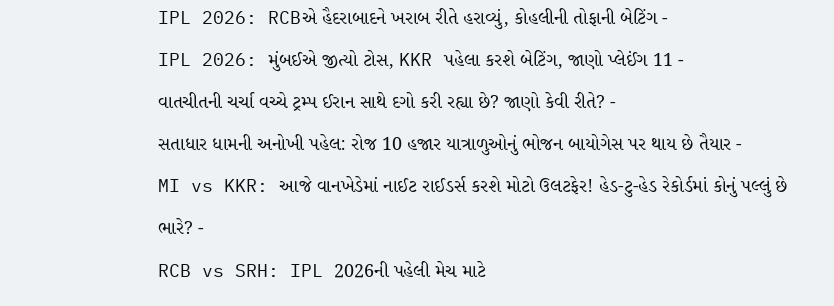IPL 2026: RCBએ હૈદરાબાદને ખરાબ રીતે હરાવ્યું, કોહલીની તોફાની બેટિંગ -
IPL 2026: મુંબઈએ જીત્યો ટોસ, KKR પહેલા કરશે બેટિંગ, જાણો પ્લેઈંગ 11 -
વાતચીતની ચર્ચા વચ્ચે ટ્રમ્પ ઈરાન સાથે દગો કરી રહ્યા છે? જાણો કેવી રીતે? -
સતાધાર ધામની અનોખી પહેલ: રોજ 10 હજાર યાત્રાળુઓનું ભોજન બાયોગેસ પર થાય છે તૈયાર -
MI vs KKR: આજે વાનખેડેમાં નાઈટ રાઈડર્સ કરશે મોટો ઉલટફેર! હેડ-ટુ-હેડ રેકોર્ડમાં કોનું પલ્લું છે ભારે? -
RCB vs SRH: IPL 2026ની પહેલી મેચ માટે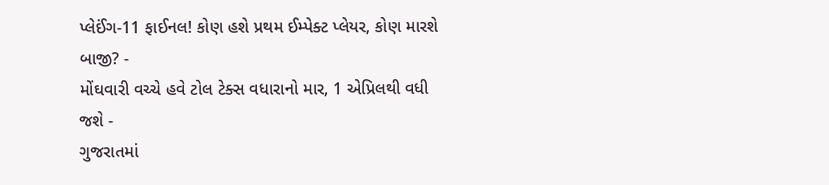પ્લેઈંગ-11 ફાઈનલ! કોણ હશે પ્રથમ ઈમ્પેક્ટ પ્લેયર, કોણ મારશે બાજી? -
મોંઘવારી વચ્ચે હવે ટોલ ટેક્સ વધારાનો માર, 1 એપ્રિલથી વધી જશે -
ગુજરાતમાં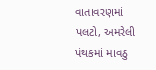વાતાવરણમાં પલટો, અમરેલી પંથકમાં માવઠુ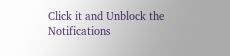Click it and Unblock the Notifications